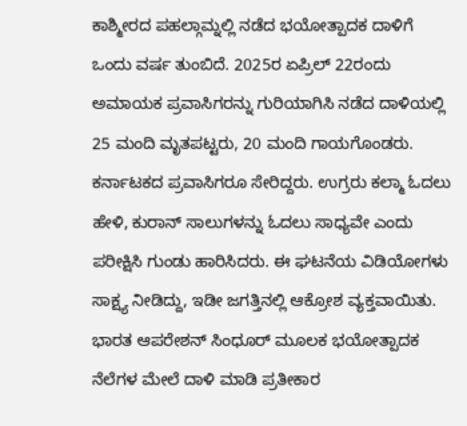ಕಾಶ್ಮೀರದ ಪಹಲ್ಗಾಮ್ನಲ್ಲಿ ನಡೆದ ಭಯೋತ್ಪಾದಕ ದಾಳಿಗೆ ಒಂದು ವರ್ಷ ತುಂಬಿದೆ. 2025ರ ಏಪ್ರಿಲ್ 22ರಂದು ಅಮಾಯಕ ಪ್ರವಾಸಿಗರನ್ನು ಗುರಿಯಾಗಿಸಿ ನಡೆದ ದಾಳಿಯಲ್ಲಿ 25 ಮಂದಿ ಮೃತಪಟ್ಟರು, 20 ಮಂದಿ ಗಾಯಗೊಂಡರು. ಕರ್ನಾಟಕದ ಪ್ರವಾಸಿಗರೂ ಸೇರಿದ್ದರು. ಉಗ್ರರು ಕಲ್ಮಾ ಓದಲು ಹೇಳಿ, ಕುರಾನ್ ಸಾಲುಗಳನ್ನು ಓದಲು ಸಾಧ್ಯವೇ ಎಂದು ಪರೀಕ್ಷಿಸಿ ಗುಂಡು ಹಾರಿಸಿದರು. ಈ ಘಟನೆಯ ವಿಡಿಯೋಗಳು ಸಾಕ್ಷ್ಯ ನೀಡಿದ್ದು, ಇಡೀ ಜಗತ್ತಿನಲ್ಲಿ ಆಕ್ರೋಶ ವ್ಯಕ್ತವಾಯಿತು. ಭಾರತ ಆಪರೇಶನ್ ಸಿಂಧೂರ್ ಮೂಲಕ ಭಯೋತ್ಪಾದಕ ನೆಲೆಗಳ ಮೇಲೆ ದಾಳಿ ಮಾಡಿ ಪ್ರತೀಕಾರ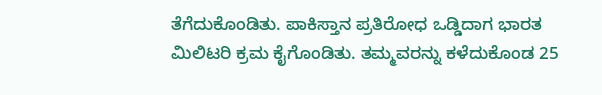ತೆಗೆದುಕೊಂಡಿತು. ಪಾಕಿಸ್ತಾನ ಪ್ರತಿರೋಧ ಒಡ್ಡಿದಾಗ ಭಾರತ ಮಿಲಿಟರಿ ಕ್ರಮ ಕೈಗೊಂಡಿತು. ತಮ್ಮವರನ್ನು ಕಳೆದುಕೊಂಡ 25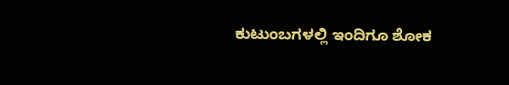ಕುಟುಂಬಗಳಲ್ಲಿ ಇಂದಿಗೂ ಶೋಕ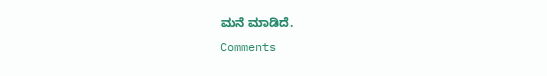ಮನೆ ಮಾಡಿದೆ.
Comments